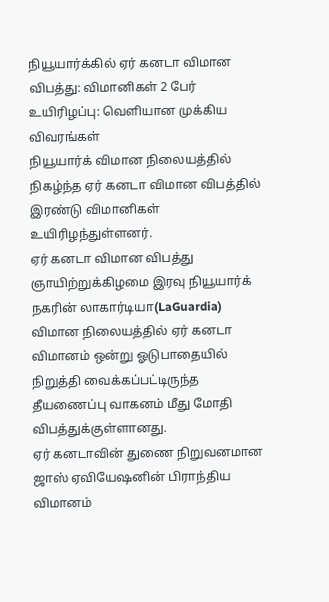நியூயார்க்கில் ஏர் கனடா விமான விபத்து: விமானிகள் 2 பேர் உயிரிழப்பு: வெளியான முக்கிய விவரங்கள்
நியூயார்க் விமான நிலையத்தில் நிகழ்ந்த ஏர் கனடா விமான விபத்தில் இரண்டு விமானிகள் உயிரிழந்துள்ளனர்.
ஏர் கனடா விமான விபத்து
ஞாயிற்றுக்கிழமை இரவு நியூயார்க் நகரின் லாகார்டியா(LaGuardia) விமான நிலையத்தில் ஏர் கனடா விமானம் ஒன்று ஓடுபாதையில் நிறுத்தி வைக்கப்பட்டிருந்த தீயணைப்பு வாகனம் மீது மோதி விபத்துக்குள்ளானது.
ஏர் கனடாவின் துணை நிறுவனமான ஜாஸ் ஏவியேஷனின் பிராந்திய விமானம்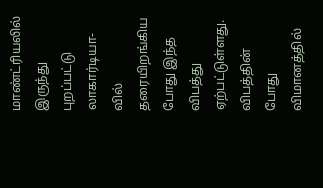மாண்ட்ரியலில் இருந்து புறப்பட்டு லாகார்டியா-வில் தரையிறங்கிய போது இந்த விபத்து ஏற்பட்டுள்ளது.
விபத்தின் போது விமானத்தில்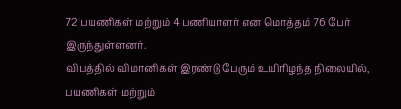72 பயணிகள் மற்றும் 4 பணியாளர் என மொத்தம் 76 பேர் இருந்துள்ளனர்.
விபத்தில் விமானிகள் இரண்டு பேரும் உயிரிழந்த நிலையில், பயணிகள் மற்றும்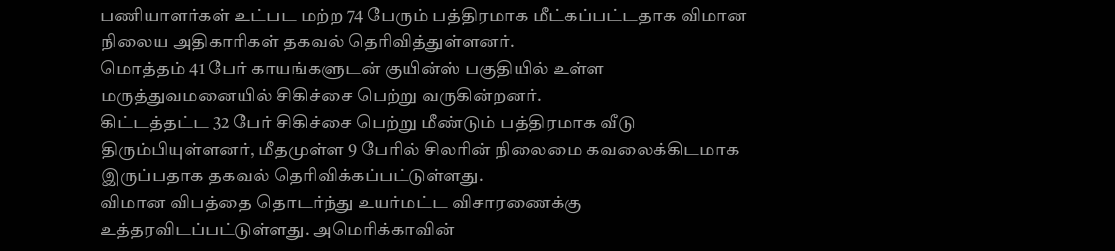பணியாளர்கள் உட்பட மற்ற 74 பேரும் பத்திரமாக மீட்கப்பட்டதாக விமான நிலைய அதிகாரிகள் தகவல் தெரிவித்துள்ளனர்.
மொத்தம் 41 பேர் காயங்களுடன் குயின்ஸ் பகுதியில் உள்ள மருத்துவமனையில் சிகிச்சை பெற்று வருகின்றனர்.
கிட்டத்தட்ட 32 பேர் சிகிச்சை பெற்று மீண்டும் பத்திரமாக வீடு திரும்பியுள்ளனர், மீதமுள்ள 9 பேரில் சிலரின் நிலைமை கவலைக்கிடமாக இருப்பதாக தகவல் தெரிவிக்கப்பட்டுள்ளது.
விமான விபத்தை தொடர்ந்து உயர்மட்ட விசாரணைக்கு உத்தரவிடப்பட்டுள்ளது. அமெரிக்காவின்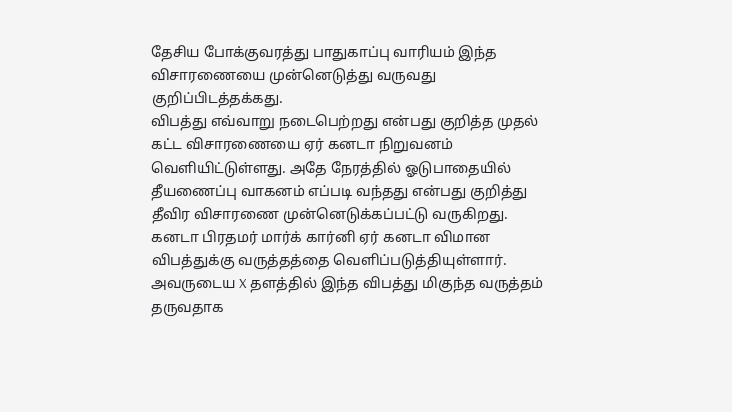தேசிய போக்குவரத்து பாதுகாப்பு வாரியம் இந்த விசாரணையை முன்னெடுத்து வருவது குறிப்பிடத்தக்கது.
விபத்து எவ்வாறு நடைபெற்றது என்பது குறித்த முதல் கட்ட விசாரணையை ஏர் கனடா நிறுவனம் வெளியிட்டுள்ளது. அதே நேரத்தில் ஓடுபாதையில் தீயணைப்பு வாகனம் எப்படி வந்தது என்பது குறித்து தீவிர விசாரணை முன்னெடுக்கப்பட்டு வருகிறது.
கனடா பிரதமர் மார்க் கார்னி ஏர் கனடா விமான விபத்துக்கு வருத்தத்தை வெளிப்படுத்தியுள்ளார். அவருடைய X தளத்தில் இந்த விபத்து மிகுந்த வருத்தம் தருவதாக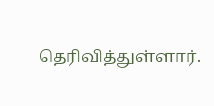தெரிவித்துள்ளார்.